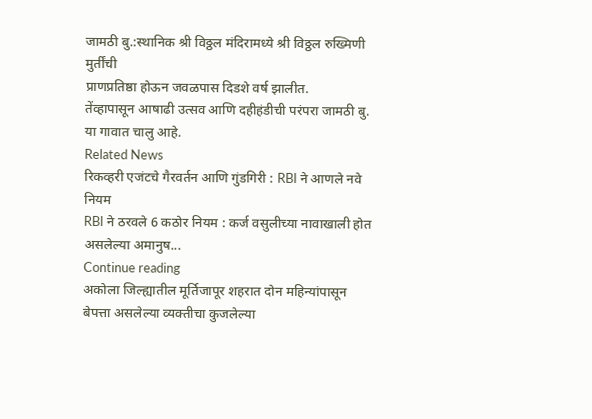जामठी बु.:स्थानिक श्री विठ्ठल मंदिरामध्ये श्री विठ्ठल रुख्मिणी मुर्तींची
प्राणप्रतिष्ठा होऊन जवळपास दिडशे वर्ष झालीत.
तेंव्हापासून आषाढी उत्सव आणि दहीहंडीची परंपरा जामठी बु. या गावात चालु आहे.
Related News
रिकव्हरी एजंटचे गैरवर्तन आणि गुंडगिरी : RBI ने आणले नवे नियम
RBI ने ठरवले 6 कठोर नियम : कर्ज वसुलीच्या नावाखाली होत असलेल्या अमानुष...
Continue reading
अकोला जिल्ह्यातील मूर्तिजापूर शहरात दोन महिन्यांपासून बेपत्ता असलेल्या व्यक्तीचा कुजलेल्या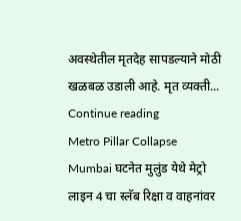अवस्थेतील मृतदेह सापडल्याने मोठी खळबळ उडाली आहे. मृत व्यक्ती...
Continue reading
Metro Pillar Collapse Mumbai घटनेत मुलुंड येथे मेट्रो लाइन 4 चा स्लॅब रिक्षा व वाहनांवर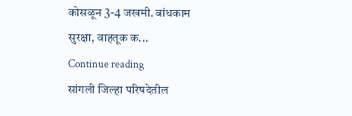कोसळून 3-4 जखमी. बांधकाम सुरक्षा, वाहतूक क...
Continue reading
सांगली जिल्हा परिषदेतील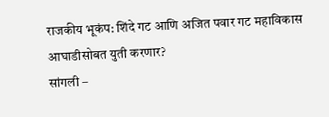राजकीय भूकंप: शिंदे गट आणि अजित पवार गट महाविकास आघाडीसोबत युती करणार?
सांगली –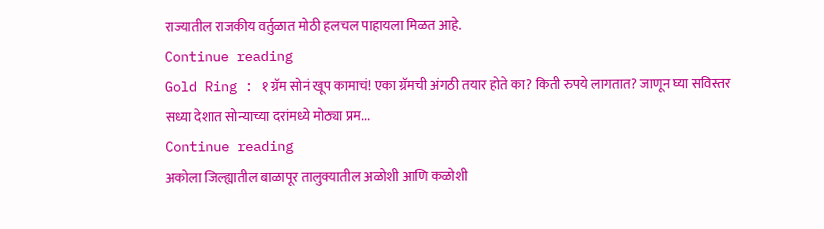राज्यातील राजकीय वर्तुळात मोठी हलचल पाहायला मिळत आहे.
Continue reading
Gold Ring : १ ग्रॅम सोनं खूप कामाचं! एका ग्रॅमची अंगठी तयार होते का? किती रुपये लागतात? जाणून घ्या सविस्तर
सध्या देशात सोन्याच्या दरांमध्ये मोठ्या प्रम...
Continue reading
अकोला जिल्ह्यातील बाळापूर तालुक्यातील अळोशी आणि कळोशी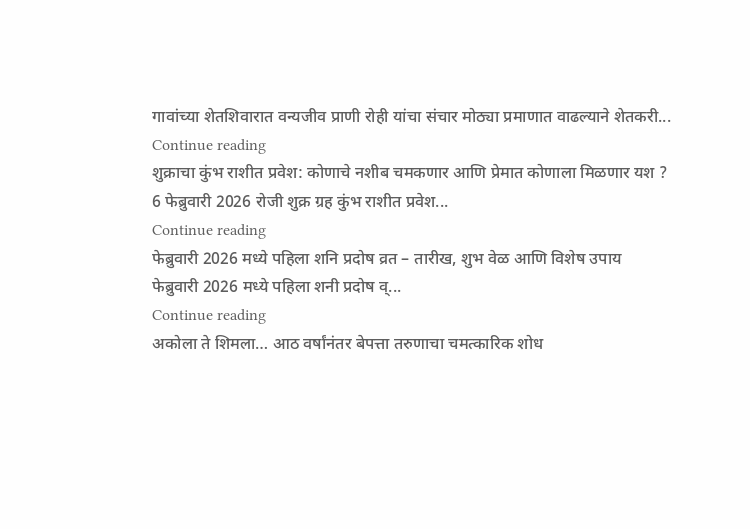गावांच्या शेतशिवारात वन्यजीव प्राणी रोही यांचा संचार मोठ्या प्रमाणात वाढल्याने शेतकरी...
Continue reading
शुक्राचा कुंभ राशीत प्रवेश: कोणाचे नशीब चमकणार आणि प्रेमात कोणाला मिळणार यश ?
6 फेब्रुवारी 2026 रोजी शुक्र ग्रह कुंभ राशीत प्रवेश...
Continue reading
फेब्रुवारी 2026 मध्ये पहिला शनि प्रदोष व्रत – तारीख, शुभ वेळ आणि विशेष उपाय
फेब्रुवारी 2026 मध्ये पहिला शनी प्रदोष व्...
Continue reading
अकोला ते शिमला… आठ वर्षांनंतर बेपत्ता तरुणाचा चमत्कारिक शोध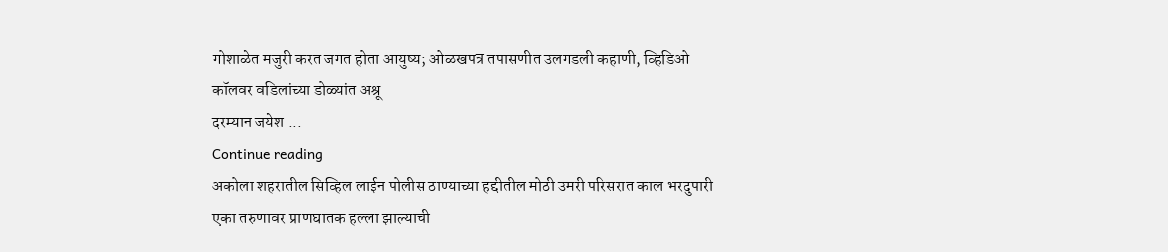गोशाळेत मजुरी करत जगत होता आयुष्य; ओळखपत्र तपासणीत उलगडली कहाणी, व्हिडिओ कॉलवर वडिलांच्या डोळ्यांत अश्रू
दरम्यान जयेश ...
Continue reading
अकोला शहरातील सिव्हिल लाईन पोलीस ठाण्याच्या हद्दीतील मोठी उमरी परिसरात काल भरदुपारी एका तरुणावर प्राणघातक हल्ला झाल्याची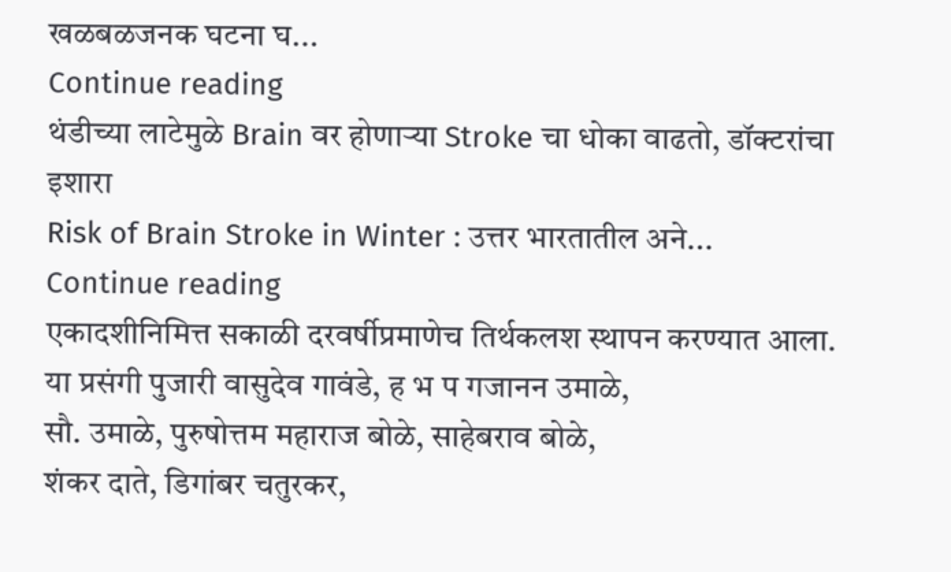खळबळजनक घटना घ...
Continue reading
थंडीच्या लाटेमुळे Brain वर होणाऱ्या Stroke चा धोका वाढतो, डॉक्टरांचा इशारा
Risk of Brain Stroke in Winter : उत्तर भारतातील अने...
Continue reading
एकादशीनिमित्त सकाळी दरवर्षीप्रमाणेच तिर्थकलश स्थापन करण्यात आला.
या प्रसंगी पुजारी वासुदेव गावंडे, ह भ प गजानन उमाळे,
सौ. उमाळे, पुरुषोत्तम महाराज बोळे, साहेबराव बोळे,
शंकर दाते, डिगांबर चतुरकर,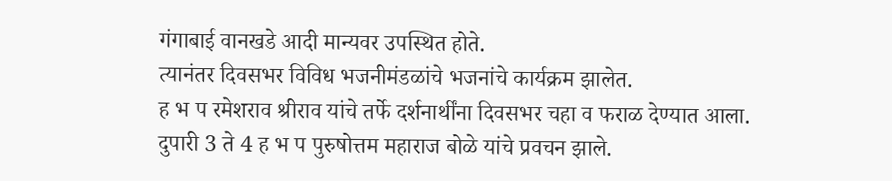गंगाबाई वानखडे आदी मान्यवर उपस्थित होते.
त्यानंतर दिवसभर विविध भजनीमंडळांचे भजनांचे कार्यक्रम झालेत.
ह भ प रमेशराव श्रीराव यांचे तर्फे दर्शनार्थींना दिवसभर चहा व फराळ देण्यात आला.
दुपारी 3 ते 4 ह भ प पुरुषोत्तम महाराज बोळे यांचे प्रवचन झाले.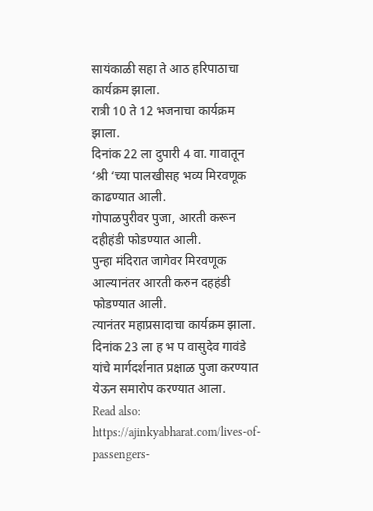सायंकाळी सहा ते आठ हरिपाठाचा कार्यक्रम झाला.
रात्री 10 ते 12 भजनाचा कार्यक्रम झाला.
दिनांक 22 ला दुपारी 4 वा. गावातून ‘श्री ‘च्या पालखीसह भव्य मिरवणूक काढण्यात आली.
गोपाळपुरीवर पुजा, आरती करून दहीहंडी फोडण्यात आली.
पुन्हा मंदिरात जागेवर मिरवणूक आल्यानंतर आरती करुन दहहंडी फोडण्यात आली.
त्यानंतर महाप्रसादाचा कार्यक्रम झाला.
दिनांक 23 ला ह भ प वासुदेव गावंडे यांचे मार्गदर्शनात प्रक्षाळ पुजा करण्यात येऊन समारोप करण्यात आला.
Read also: https://ajinkyabharat.com/lives-of-passengers-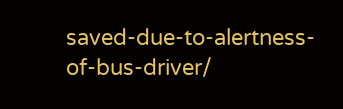saved-due-to-alertness-of-bus-driver/